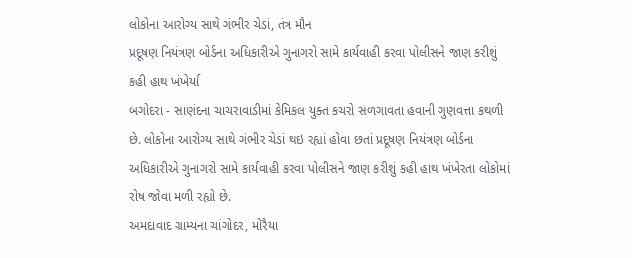લોકોના આરોગ્ય સાથે ગંભીર ચેડાં, તંત્ર મૌન
પ્રદૂષણ નિયંત્રણ બોર્ડના અધિકારીએ ગુનાગરો સામે કાર્યવાહી કરવા પોલીસને જાણ કરીશું કહી હાથ ખંખેર્યા
બગોદરા - સાણંદના ચાચરાવાડીમાં કેમિકલ યુક્ત કચરો સળગાવતા હવાની ગુણવત્તા કથળી છે. લોકોના આરોગ્ય સાથે ગંભીર ચેડાં થઇ રહ્યાં હોવા છતાં પ્રદૂષણ નિયંત્રણ બોર્ડના અધિકારીએ ગુનાગરો સામે કાર્યવાહી કરવા પોલીસને જાણ કરીશું કહી હાથ ખંખેરતા લોકોમાં રોષ જોવા મળી રહ્યો છે.
અમદાવાદ ગ્રામ્યના ચાંગોદર, મોરૈયા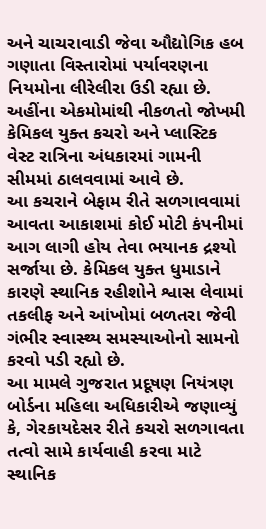અને ચાચરાવાડી જેવા ઔદ્યોગિક હબ ગણાતા વિસ્તારોમાં પર્યાવરણના નિયમોના લીરેલીરા ઉડી રહ્યા છે. અહીંના એકમોમાંથી નીકળતો જોખમી કેમિકલ યુક્ત કચરો અને પ્લાસ્ટિક વેસ્ટ રાત્રિના અંધકારમાં ગામની સીમમાં ઠાલવવામાં આવે છે.
આ કચરાને બેફામ રીતે સળગાવવામાં આવતા આકાશમાં કોઈ મોટી કંપનીમાં આગ લાગી હોય તેવા ભયાનક દ્રશ્યો સર્જાયા છે. કેમિકલ યુક્ત ધુમાડાને કારણે સ્થાનિક રહીશોને શ્વાસ લેવામાં તકલીફ અને આંખોમાં બળતરા જેવી ગંભીર સ્વાસ્થ્ય સમસ્યાઓનો સામનો કરવો પડી રહ્યો છે.
આ મામલે ગુજરાત પ્રદૂષણ નિયંત્રણ બોર્ડના મહિલા અધિકારીએ જણાવ્યું કે, ગેરકાયદેસર રીતે કચરો સળગાવતા તત્વો સામે કાર્યવાહી કરવા માટે સ્થાનિક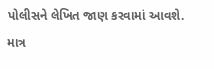પોલીસને લેખિત જાણ કરવામાં આવશે. માત્ર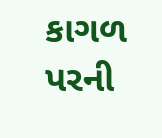કાગળ પરની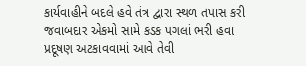કાર્યવાહીને બદલે હવે તંત્ર દ્વારા સ્થળ તપાસ કરી જવાબદાર એકમો સામે કડક પગલાં ભરી હવા પ્રદૂષણ અટકાવવામાં આવે તેવી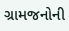ગ્રામજનોની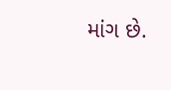માંગ છે.